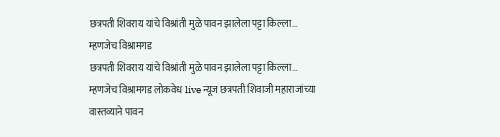छत्रपती शिवराय यांचे विश्रांती मुळे पावन झालेला पट्टा किल्ला… म्हणजेच विश्रामगड
छत्रपती शिवराय यांचे विश्रांती मुळे पावन झालेला पट्टा किल्ला… म्हणजेच विश्रामगड लोकवेध live न्यूज छत्रपती शिवाजी महाराजांच्या वास्तव्याने पावन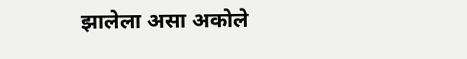झालेला असा अकोले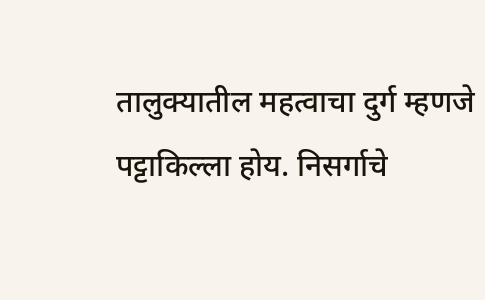तालुक्यातील महत्वाचा दुर्ग म्हणजे पट्टाकिल्ला होय. निसर्गाचे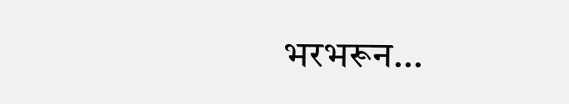भरभरून…